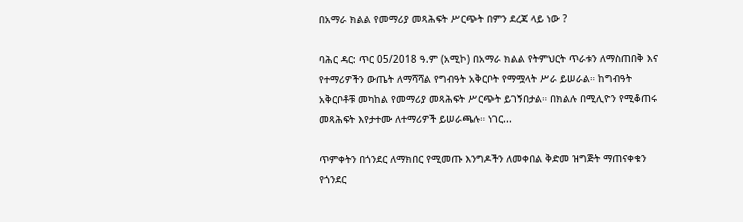በአማራ ክልል የመማሪያ መጻሕፍት ሥርጭት በምን ደረጃ ላይ ነው ?

ባሕር ዳር: ጥር 05/2018 ዓ.ም (አሚኮ) በአማራ ክልል የትምህርት ጥራቱን ለማስጠበቅ እና የተማሪዎችን ውጤት ለማሻሻል የግብዓት አቅርቦት የማሟላት ሥራ ይሠራል። ከግብዓት አቅርቦቶቹ መካከል የመማሪያ መጻሕፍት ሥርጭት ይገኝበታል። በክልሉ በሚሊዮን የሚቆጠሩ መጻሕፍት እየታተሙ ለተማሪዎች ይሠራጫሉ። ነገር...

ጥምቀትን በጎንደር ለማክበር የሚመጡ እንግዶችን ለመቀበል ቅድመ ዝግጅት ማጠናቀቁን የጎንደር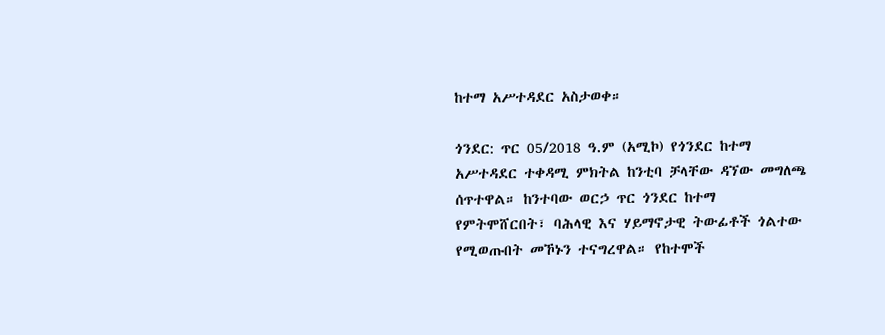ከተማ አሥተዳደር አስታወቀ።

ጎንደር: ጥር 05/2018 ዓ.ም (አሚኮ) የጎንደር ከተማ አሥተዳደር ተቀዳሚ ምክትል ከንቲባ ቻላቸው ዳኘው መግለጫ ሰጥተዋል። ከንተባው ወርኃ ጥር ጎንደር ከተማ የምትሞሸርበት፣ ባሕላዊ እና ሃይማኖታዊ ትውፊቶች ጎልተው የሚወጡበት መኾኑን ተናግረዋል። የከተሞች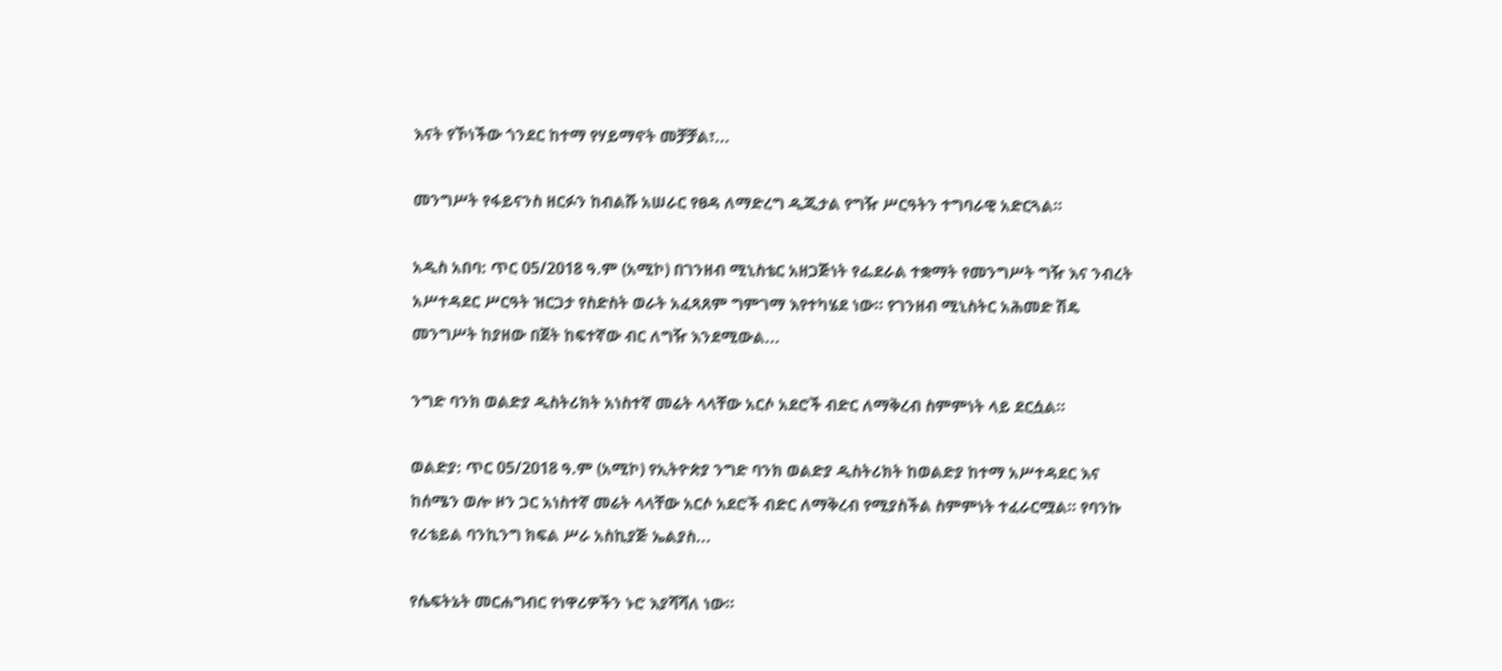እናት የኾነችው ጎንደር ከተማ የሃይማኖት መቻቻል፣...

መንግሥት የፋይናንስ ዘርፉን ከብልሹ አሠራር የፀዳ ለማድረግ ዲጂታል የግዥ ሥርዓትን ተግባራዊ አድርጓል።

አዲስ አበባ: ጥር 05/2018 ዓ.ም (አሚኮ) በገንዘብ ሚኒስቴር አዘጋጅነት የፌደራል ተቋማት የመንግሥት ግዥ እና ንብረት አሥተዳደር ሥርዓት ዝርጋታ የስድስት ወራት አፈጻጸም ግምገማ እየተካሄደ ነው። የገንዘብ ሚኒስትር አሕመድ ሽዴ መንግሥት ከያዘው በጀት ከፍተኛው ብር ለግዥ እንደሚውል...

ንግድ ባንክ ወልድያ ዲስትሪክት አነስተኛ መሬት ላላቸው አርሶ አደሮች ብድር ለማቅረብ ስምምነት ላይ ደርሷል።

ወልድያ: ጥር 05/2018 ዓ.ም (አሚኮ) የኢትዮጵያ ንግድ ባንክ ወልድያ ዲስትሪክት ከወልድያ ከተማ አሥተዳደር እና ከሰሜን ወሎ ዞን ጋር አነስተኛ መሬት ላላቸው አርሶ አደሮች ብድር ለማቅረብ የሚያስችል ስምምነት ተፈራርሟል። የባንኩ የሪቴይል ባንኪንግ ክፍል ሥራ አስኪያጅ ኤልያስ...

የሴፍትኔት መርሐግብር የነዋሪዎችን ኑሮ እያሻሻለ ነው።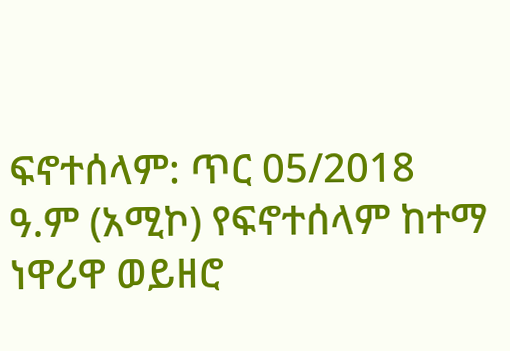ፍኖተሰላም: ጥር 05/2018 ዓ.ም (አሚኮ) የፍኖተሰላም ከተማ ነዋሪዋ ወይዘሮ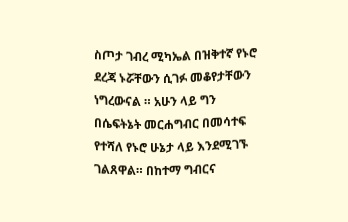ስጦታ ገብረ ሚካኤል በዝቅተኛ የኑሮ ደረጃ ኑሯቸውን ሲገፉ መቆየታቸውን ነግረውናል ። አሁን ላይ ግን በሴፍትኔት መርሐግብር በመሳተፍ የተሻለ የኑሮ ሁኔታ ላይ እንደሚገኙ ገልጸዋል። በከተማ ግብርና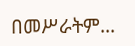በመሥራትም...